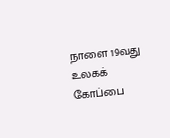நாளை 19வது உலகக் கோப்பை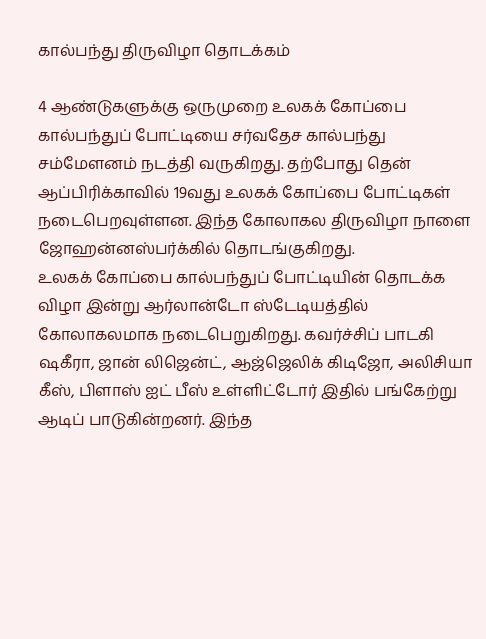கால்பந்து திருவிழா தொடக்கம்

4 ஆண்டுகளுக்கு ஒருமுறை உலகக் கோப்பை கால்பந்துப் போட்டியை சர்வதேச கால்பந்து சம்மேளனம் நடத்தி வருகிறது. தற்போது தென் ஆப்பிரிக்காவில் 19வது உலகக் கோப்பை போட்டிகள் நடைபெறவுள்ளன. இந்த கோலாகல திருவிழா நாளை ஜோஹன்னஸ்பர்க்கில் தொடங்குகிறது.
உலகக் கோப்பை கால்பந்துப் போட்டியின் தொடக்க விழா இன்று ஆர்லான்டோ ஸ்டேடியத்தில் கோலாகலமாக நடைபெறுகிறது. கவர்ச்சிப் பாடகி ஷகீரா, ஜான் லிஜென்ட், ஆஜ்ஜெலிக் கிடிஜோ, அலிசியா கீஸ், பிளாஸ் ஐட் பீஸ் உள்ளிட்டோர் இதில் பங்கேற்று ஆடிப் பாடுகின்றனர். இந்த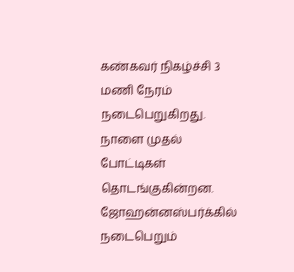கண்கவர் நிகழ்ச்சி 3 மணி நேரம் நடைபெறுகிறது.
நாளை முதல் போட்டிகள் தொடங்குகின்றன. ஜோஹன்னஸ்பர்க்கில் நடைபெறும்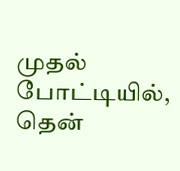முதல் போட்டியில், தென்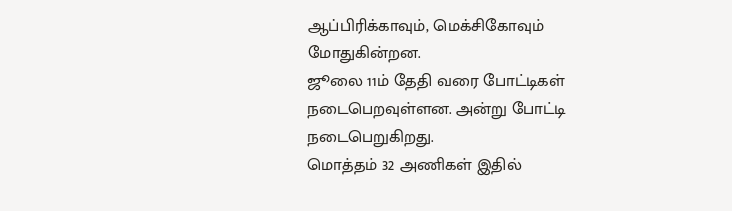ஆப்பிரிக்காவும், மெக்சிகோவும் மோதுகின்றன.
ஜூலை 11ம் தேதி வரை போட்டிகள் நடைபெறவுள்ளன. அன்று போட்டி நடைபெறுகிறது.
மொத்தம் 32 அணிகள் இதில்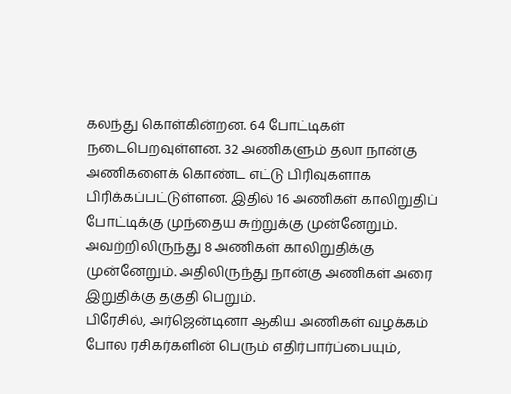கலந்து கொள்கின்றன. 64 போட்டிகள் நடைபெறவுள்ளன. 32 அணிகளும் தலா நான்கு அணிகளைக் கொண்ட எட்டு பிரிவுகளாக பிரிக்கப்பட்டுள்ளன. இதில் 16 அணிகள் காலிறுதிப் போட்டிக்கு முந்தைய சுற்றுக்கு முன்னேறும். அவற்றிலிருந்து 8 அணிகள் காலிறுதிக்கு முன்னேறும். அதிலிருந்து நான்கு அணிகள் அரை இறுதிக்கு தகுதி பெறும்.
பிரேசில், அர்ஜென்டினா ஆகிய அணிகள் வழக்கம் போல ரசிகர்களின் பெரும் எதிர்பார்ப்பையும்,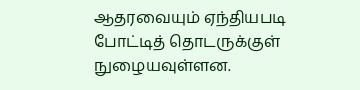ஆதரவையும் ஏந்தியபடி போட்டித் தொடருக்குள் நுழையவுள்ளன.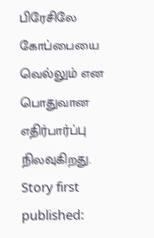பிரேசிலே கோப்பையை வெல்லும் என பொதுவான எதிர்பார்ப்பு நிலவுகிறது.
Story first published: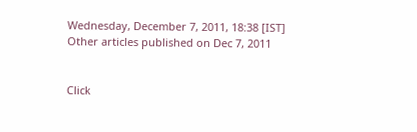Wednesday, December 7, 2011, 18:38 [IST]
Other articles published on Dec 7, 2011


Click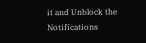it and Unblock the Notifications